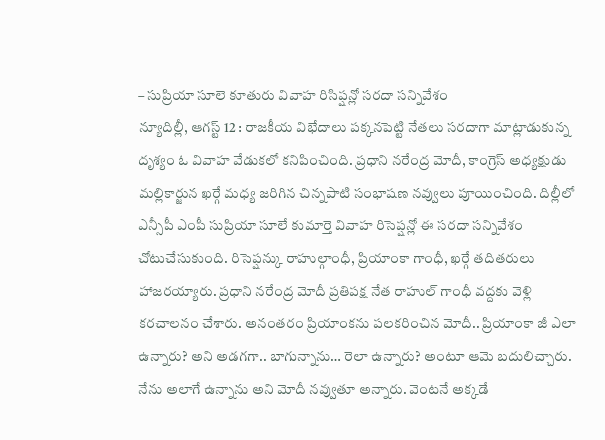– సుప్రియా సూలె కూతురు వివాహ రిసిప్షన్లో సరదా సన్నివేశం
న్యూదిల్లీ, ఆగస్ట్ 12 : రాజకీయ విభేదాలు పక్కనపెట్టి నేతలు సరదాగా మాట్లాడుకున్న దృశ్యం ఓ వివాహ వేడుకలో కనిపించింది. ప్రధాని నరేంద్ర మోదీ, కాంగ్రెస్ అధ్యక్షుడు మల్లికార్జున ఖర్గే మధ్య జరిగిన చిన్నపాటి సంభాషణ నవ్వులు పూయించింది. దిల్లీలో ఎన్సీపీ ఎంపీ సుప్రియా సూలే కుమార్తె వివాహ రిసెప్షన్లో ఈ సరదా సన్నివేశం చోటుచేసుకుంది. రిసెప్షన్కు రాహుల్గాంధీ, ప్రియాంకా గాంధీ, ఖర్గే తదితరులు హాజరయ్యారు. ప్రధాని నరేంద్ర మోదీ ప్రతిపక్ష నేత రాహుల్ గాంధీ వద్దకు వెళ్లి కరచాలనం చేశారు. అనంతరం ప్రియాంకను పలకరించిన మోదీ.. ప్రియాంకా జీ ఎలా ఉన్నారు? అని అడగగా.. బాగున్నాను… రెలా ఉన్నారు? అంటూ ఆమె బదులిచ్చారు. నేను అలాగే ఉన్నాను అని మోదీ నవ్వుతూ అన్నారు. వెంటనే అక్కడే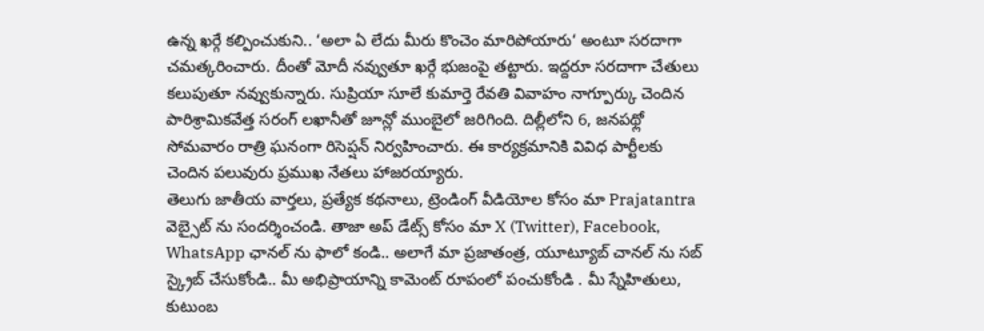ఉన్న ఖర్గే కల్పించుకుని.. ‘అలా ఏ లేదు మీరు కొంచెం మారిపోయారు‘ అంటూ సరదాగా చమత్కరించారు. దీంతో మోదీ నవ్వుతూ ఖర్గే భుజంపై తట్టారు. ఇద్దరూ సరదాగా చేతులు కలుపుతూ నవ్వుకున్నారు. సుప్రియా సూలే కుమార్తె రేవతి వివాహం నాగ్పూర్కు చెందిన పారిశ్రామికవేత్త సరంగ్ లఖానీతో జూన్లో ముంబైలో జరిగింది. దిల్లీలోని 6, జనపథ్లో సోమవారం రాత్రి ఘనంగా రిసెప్షన్ నిర్వహించారు. ఈ కార్యక్రమానికి వివిధ పార్టీలకు చెందిన పలువురు ప్రముఖ నేతలు హాజరయ్యారు.
తెలుగు జాతీయ వార్తలు, ప్రత్యేక కథనాలు, ట్రెండింగ్ వీడియోల కోసం మా Prajatantra వెబ్సైట్ ను సందర్శించండి. తాజా అప్ డేట్స్ కోసం మా X (Twitter), Facebook, WhatsApp ఛానల్ ను ఫాలో కండి.. అలాగే మా ప్రజాతంత్ర, యూట్యూబ్ చానల్ ను సబ్ స్క్రైబ్ చేసుకోండి.. మీ అభిప్రాయాన్ని కామెంట్ రూపంలో పంచుకోండి . మీ స్నేహితులు, కుటుంబ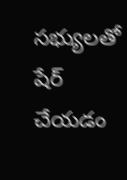సభ్యులతో షేర్ చేయడం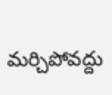మర్చిపోవద్దు